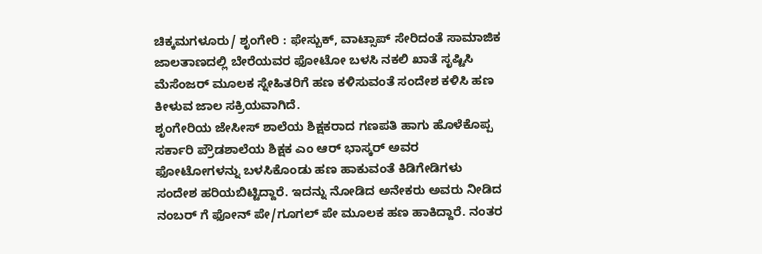ಚಿಕ್ಕಮಗಳೂರು/ ಶೃಂಗೇರಿ : ಫೇಸ್ಬುಕ್, ವಾಟ್ಸಾಪ್ ಸೇರಿದಂತೆ ಸಾಮಾಜಿಕ ಜಾಲತಾಣದಲ್ಲಿ ಬೇರೆಯವರ ಫೋಟೋ ಬಳಸಿ ನಕಲಿ ಖಾತೆ ಸೃಷ್ಟಿಸಿ ಮೆಸೆಂಜರ್ ಮೂಲಕ ಸ್ನೇಹಿತರಿಗೆ ಹಣ ಕಳಿಸುವಂತೆ ಸಂದೇಶ ಕಳಿಸಿ ಹಣ ಕೀಳುವ ಜಾಲ ಸಕ್ರಿಯವಾಗಿದೆ.
ಶೃಂಗೇರಿಯ ಜೇಸೀಸ್ ಶಾಲೆಯ ಶಿಕ್ಷಕರಾದ ಗಣಪತಿ ಹಾಗು ಹೊಳೆಕೊಪ್ಪ ಸರ್ಕಾರಿ ಪ್ರೌಡಶಾಲೆಯ ಶಿಕ್ಷಕ ಎಂ ಆರ್ ಭಾಸ್ಕರ್ ಅವರ ಫೋಟೋಗಳನ್ನು ಬಳಸಿಕೊಂಡು ಹಣ ಹಾಕುವಂತೆ ಕಿಡಿಗೇಡಿಗಳು ಸಂದೇಶ ಹರಿಯಬಿಟ್ಟಿದ್ದಾರೆ. ಇದನ್ನು ನೋಡಿದ ಅನೇಕರು ಅವರು ನೀಡಿದ ನಂಬರ್ ಗೆ ಫೋನ್ ಪೇ/ಗೂಗಲ್ ಪೇ ಮೂಲಕ ಹಣ ಹಾಕಿದ್ದಾರೆ. ನಂತರ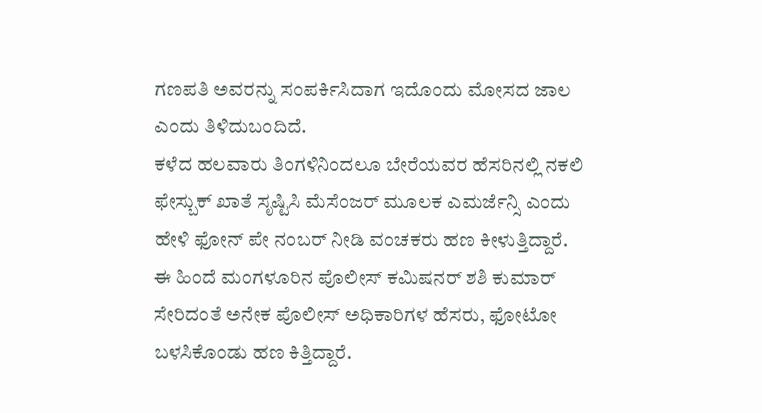ಗಣಪತಿ ಅವರನ್ನು ಸಂಪರ್ಕಿಸಿದಾಗ ಇದೊಂದು ಮೋಸದ ಜಾಲ ಎಂದು ತಿಳಿದುಬಂದಿದೆ.
ಕಳೆದ ಹಲವಾರು ತಿಂಗಳಿನಿಂದಲೂ ಬೇರೆಯವರ ಹೆಸರಿನಲ್ಲಿ ನಕಲಿ ಫೇಸ್ಬುಕ್ ಖಾತೆ ಸೃಷ್ಟಿಸಿ ಮೆಸೆಂಜರ್ ಮೂಲಕ ಎಮರ್ಜೆನ್ಸಿ ಎಂದು ಹೇಳಿ ಫೋನ್ ಪೇ ನಂಬರ್ ನೀಡಿ ವಂಚಕರು ಹಣ ಕೀಳುತ್ತಿದ್ದಾರೆ. ಈ ಹಿಂದೆ ಮಂಗಳೂರಿನ ಪೊಲೀಸ್ ಕಮಿಷನರ್ ಶಶಿ ಕುಮಾರ್ ಸೇರಿದಂತೆ ಅನೇಕ ಪೊಲೀಸ್ ಅಧಿಕಾರಿಗಳ ಹೆಸರು, ಫೋಟೋ ಬಳಸಿಕೊಂಡು ಹಣ ಕಿತ್ತಿದ್ದಾರೆ.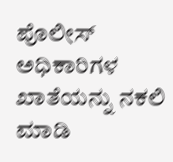ಪೊಲೀಸ್ ಅಧಿಕಾರಿಗಳ ಖಾತೆಯನ್ನು ನಕಲಿ ಮಾಡಿ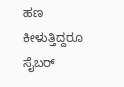ಹಣ ಕೀಳುತ್ತಿದ್ದರೂ ಸೈಬರ್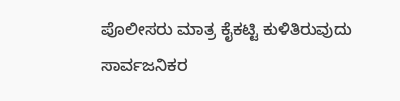ಪೊಲೀಸರು ಮಾತ್ರ ಕೈಕಟ್ಟಿ ಕುಳಿತಿರುವುದು ಸಾರ್ವಜನಿಕರ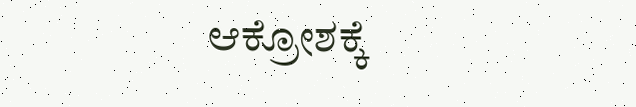ಆಕ್ರೋಶಕ್ಕೆ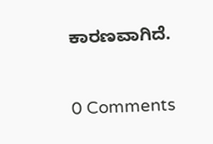ಕಾರಣವಾಗಿದೆ.


0 Comments